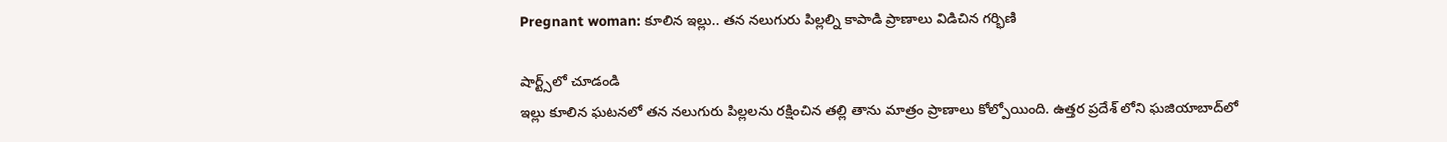Pregnant woman: కూలిన ఇల్లు.. తన నలుగురు పిల్లల్ని కాపాడి ప్రాణాలు విడిచిన గర్భిణి

షార్ట్స్‌లో చూడండి
ఇల్లు కూలిన ఘటనలో తన నలుగురు పిల్లలను రక్షించిన తల్లి తాను మాత్రం ప్రాణాలు కోల్పోయింది. ఉత్తర ప్రదేశ్ లోని ఘజియాబాద్‌లో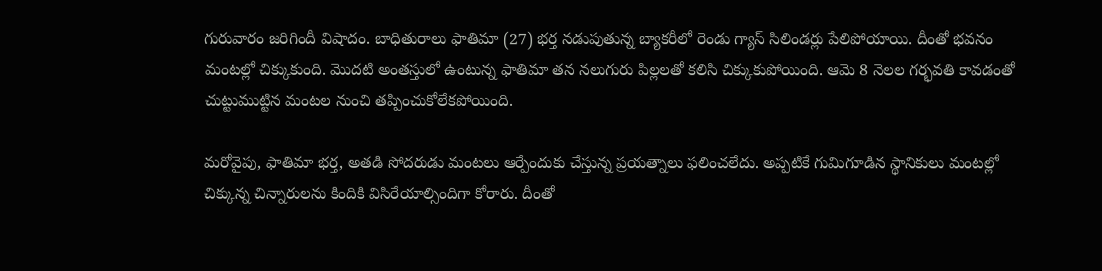గురువారం జరిగిందీ విషాదం. బాధితురాలు ఫాతిమా (27) భర్త నడుపుతున్న బ్యాకరీలో రెండు గ్యాస్ సిలిండర్లు పేలిపోయాయి. దీంతో భవనం మంటల్లో చిక్కుకుంది. మొదటి అంతస్తులో ఉంటున్న ఫాతిమా తన నలుగురు పిల్లలతో కలిసి చిక్కుకుపోయింది. ఆమె 8 నెలల గర్భవతి కావడంతో చుట్టుముట్టిన మంటల నుంచి తప్పించుకోలేకపోయింది.

మరోవైపు, ఫాతిమా భర్త, అతడి సోదరుడు మంటలు ఆర్పేందుకు చేస్తున్న ప్రయత్నాలు ఫలించలేదు. అప్పటికే గుమిగూడిన స్థానికులు మంటల్లో చిక్కున్న చిన్నారులను కిందికి విసిరేయాల్సిందిగా కోరారు. దీంతో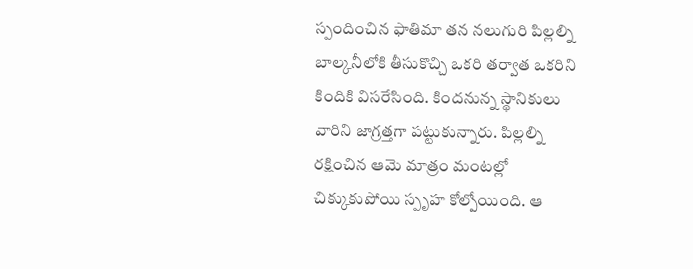స్పందించిన ఫాతిమా తన నలుగురి పిల్లల్ని బాల్కనీలోకి తీసుకొచ్చి ఒకరి తర్వాత ఒకరిని కిందికి విసరేసింది. కిందనున్న స్థానికులు వారిని జాగ్రత్తగా పట్టుకున్నారు. పిల్లల్ని రక్షించిన ఆమె మాత్రం మంటల్లో చిక్కుకుపోయి స్పృహ కోల్పోయింది. ఆ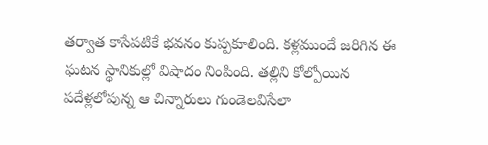తర్వాత కాసేపటికే భవనం కుప్పకూలింది. కళ్లముందే జరిగిన ఈ ఘటన స్థానికుల్లో విషాదం నింపింది. తల్లిని కోల్పోయిన పదేళ్లలోపున్న ఆ చిన్నారులు గుండెలవిసేలా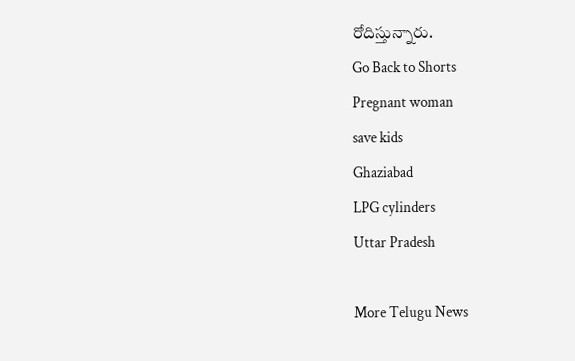రోదిస్తున్నారు.
Go Back to Shorts
Pregnant woman
save kids
Ghaziabad
LPG cylinders
Uttar Pradesh

More Telugu News